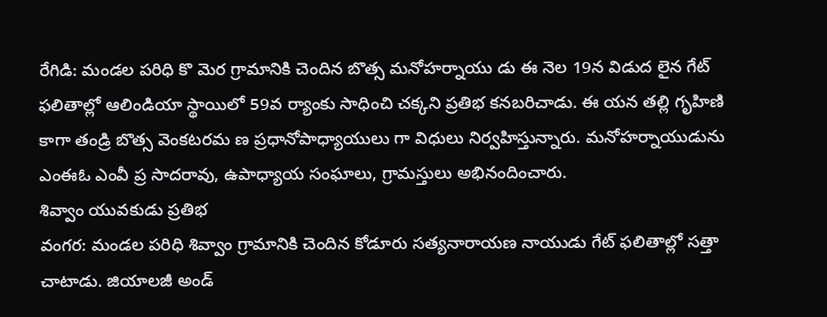రేగిడి: మండల పరిధి కొ మెర గ్రామానికి చెందిన బొత్స మనోహర్నాయు డు ఈ నెల 19న విడుద లైన గేట్ ఫలితాల్లో ఆలిండియా స్థాయిలో 59వ ర్యాంకు సాధించి చక్కని ప్రతిభ కనబరిచాడు. ఈ యన తల్లి గృహిణి కాగా తండ్రి బొత్స వెంకటరమ ణ ప్రధానోపాధ్యాయులు గా విధులు నిర్వహిస్తున్నారు. మనోహర్నాయుడును ఎంఈఓ ఎంవీ ప్ర సాదరావు, ఉపాధ్యాయ సంఘాలు, గ్రామస్తులు అభినందించారు.
శివ్వాం యువకుడు ప్రతిభ
వంగర: మండల పరిధి శివ్వాం గ్రామానికి చెందిన కోడూరు సత్యనారాయణ నాయుడు గేట్ ఫలితాల్లో సత్తా చాటాడు. జియాలజీ అండ్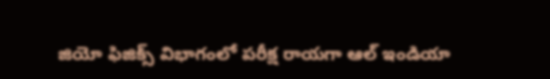జియో ఫిజిక్స్ విభాగంలో పరీక్ష రాయగా ఆల్ ఇండియా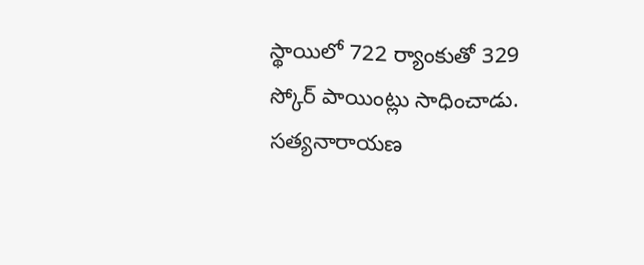స్థాయిలో 722 ర్యాంకుతో 329 స్కోర్ పాయింట్లు సాధించాడు. సత్యనారాయణ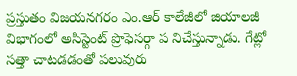ప్రస్తుతం విజయనగరం ఎం.ఆర్ కాలేజీలో జియాలజీ విభాగంలో అసిస్టెంట్ ప్రొఫెసర్గా ప నిచేస్తున్నాడు. గేట్లో సత్తా చాటడడంతో పలువురు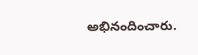అభినందించారు.